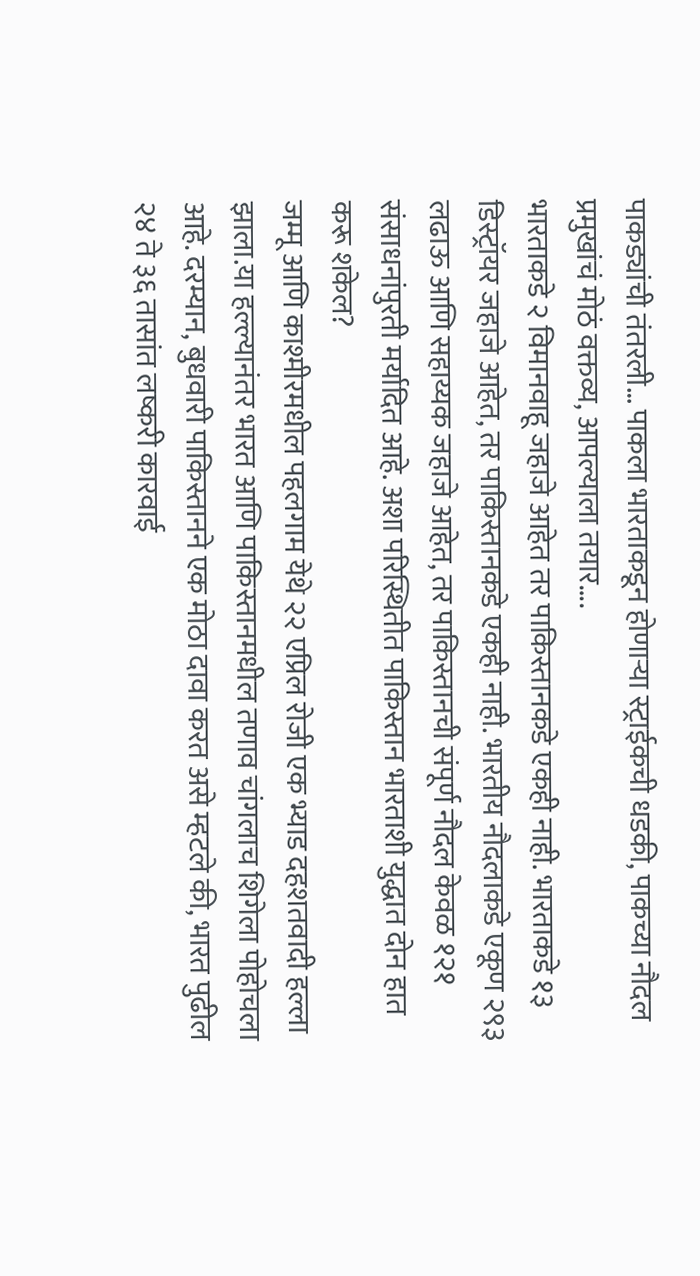पाकड्यांची तंतरली… पाकला भारताकडून होणाऱ्या स्ट्राईकची धडकी, पाकच्या नौदल प्रमुखांचं मोठं वक्तव्य, आपल्याला तयार….
भारताकडे २ विमानवाहू जहाजे आहेत तर पाकिस्तानकडे एकही नाही. भारताकडे १३ डिस्ट्रॉयर जहाजे आहेत, तर पाकिस्तानकडे एकही नाही. भारतीय नौदलाकडे एकूण २९३ लढाऊ आणि सहाय्यक जहाजे आहेत, तर पाकिस्तानची संपूर्ण नौदल केवळ १२१ संसाधनांपुरती मर्यादित आहे. अशा परिस्थितीत पाकिस्तान भारताशी युद्धात दोन हात करू शकेल?
जम्मू आणि काश्मीरमधील पहलगाम येथे २२ एप्रिल रोजी एक भ्याड दहशतवादी हल्ला झाला.या हल्ल्यानंतर भारत आणि पाकिस्तानमधील तणाव चांगलाच शिगेला पोहोचला आहे. दरम्यान, बुधवारी पाकिस्तानने एक मोठा दावा करत असे म्हटले की, भारत पुढील २४ ते ३६ तासांत लष्करी कारवाई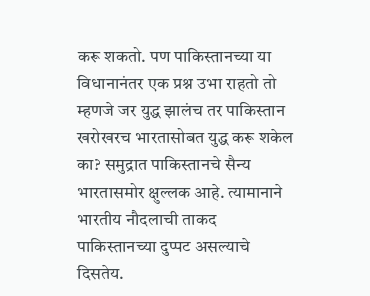करू शकतो. पण पाकिस्तानच्या या विधानानंतर एक प्रश्न उभा राहतो तो म्हणजे जर युद्ध झालंच तर पाकिस्तान खरोखरच भारतासोबत युद्ध करू शकेल का? समुद्रात पाकिस्तानचे सैन्य भारतासमोर क्षुल्लक आहे. त्यामानाने भारतीय नौदलाची ताकद पाकिस्तानच्या दुप्पट असल्याचे दिसतेय.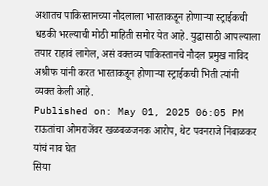अशातच पाकिस्तानच्या नौदलाला भारताकडून होणाऱ्या स्ट्राईकची धडकी भरल्याची मोठी माहिती समोर येत आहे. युद्धासाठी आपल्याला तयार राहावं लागेल, असं वक्तव्य पाकिस्तानचे नौदल प्रमुख नाविद अश्रीफ यांनी करत भारताकडून होणाऱ्या स्ट्राईकची भिती त्यांनी व्यक्त केली आहे.
Published on: May 01, 2025 06:05 PM
राऊतांचा ओमराजेंवर खळबळजनक आरोप, थेट पवनराजे निंबाळकर यांचं नाव घेत
सिया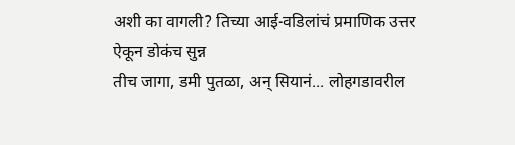अशी का वागली? तिच्या आई-वडिलांचं प्रमाणिक उत्तर ऐकून डोकंच सुन्न
तीच जागा, डमी पुतळा, अन् सियानं... लोहगडावरील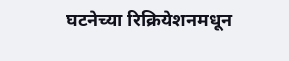घटनेच्या रिक्रियेशनमधून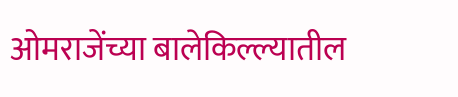ओमराजेंच्या बालेकिल्ल्यातील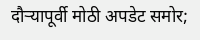दौऱ्यापूर्वी मोठी अपडेट समोर;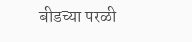बीडच्या परळी